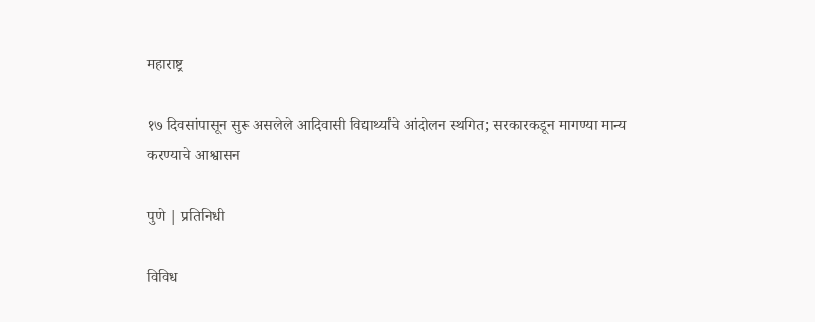महाराष्ट्र

१७ दिवसांपासून सुरू असलेले आदिवासी विद्यार्थ्यांचे आंदोलन स्थगित; सरकारकडून मागण्या मान्य करण्याचे आश्वासन

पुणे | प्रतिनिधी

विविध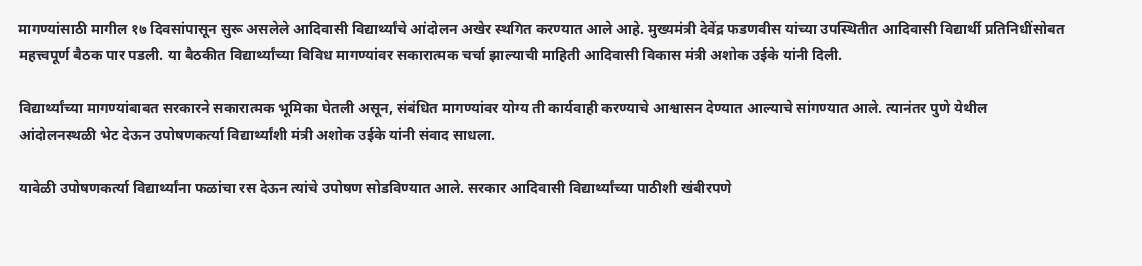मागण्यांसाठी मागील १७ दिवसांपासून सुरू असलेले आदिवासी विद्यार्थ्यांचे आंदोलन अखेर स्थगित करण्यात आले आहे. मुख्यमंत्री देवेंद्र फडणवीस यांच्या उपस्थितीत आदिवासी विद्यार्थी प्रतिनिधींसोबत महत्त्वपूर्ण बैठक पार पडली. या बैठकीत विद्यार्थ्यांच्या विविध मागण्यांवर सकारात्मक चर्चा झाल्याची माहिती आदिवासी विकास मंत्री अशोक उईके यांनी दिली.

विद्यार्थ्यांच्या मागण्यांबाबत सरकारने सकारात्मक भूमिका घेतली असून, संबंधित मागण्यांवर योग्य ती कार्यवाही करण्याचे आश्वासन देण्यात आल्याचे सांगण्यात आले. त्यानंतर पुणे येथील आंदोलनस्थळी भेट देऊन उपोषणकर्त्या विद्यार्थ्यांशी मंत्री अशोक उईके यांनी संवाद साधला.

यावेळी उपोषणकर्त्या विद्यार्थ्यांना फळांचा रस देऊन त्यांचे उपोषण सोडविण्यात आले. सरकार आदिवासी विद्यार्थ्यांच्या पाठीशी खंबीरपणे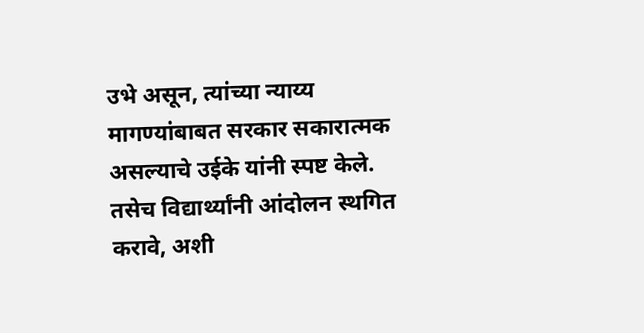उभे असून, त्यांच्या न्याय्य मागण्यांबाबत सरकार सकारात्मक असल्याचे उईके यांनी स्पष्ट केले. तसेच विद्यार्थ्यांनी आंदोलन स्थगित करावे, अशी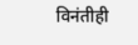विनंतीही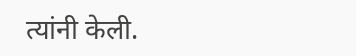त्यांनी केली.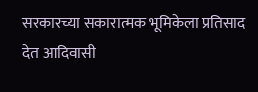सरकारच्या सकारात्मक भूमिकेला प्रतिसाद देत आदिवासी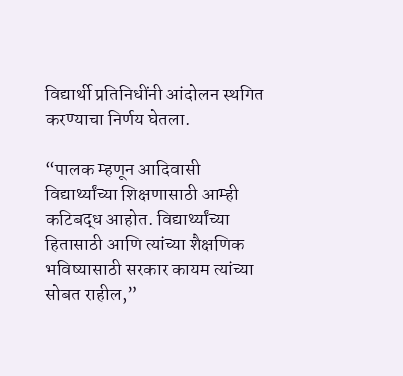विद्यार्थी प्रतिनिधींनी आंदोलन स्थगित करण्याचा निर्णय घेतला.

“पालक म्हणून आदिवासी विद्यार्थ्यांच्या शिक्षणासाठी आम्ही कटिबद्ध आहोत. विद्यार्थ्यांच्या हितासाठी आणि त्यांच्या शैक्षणिक भविष्यासाठी सरकार कायम त्यांच्या सोबत राहील,”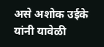असे अशोक उईके यांनी यावेळी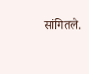सांगितले.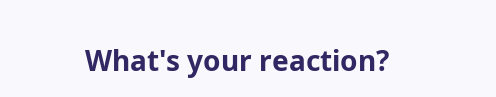What's your reaction?